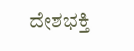ದೇಶಭಕ್ತಿ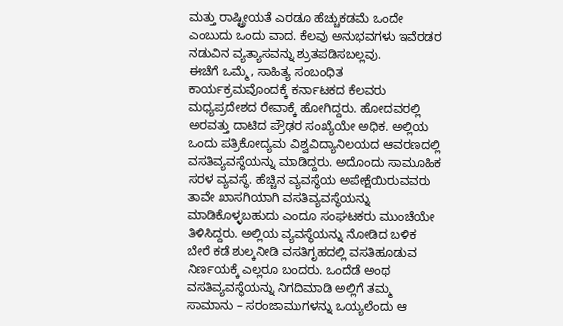ಮತ್ತು ರಾಷ್ಟ್ರೀಯತೆ ಎರಡೂ ಹೆಚ್ಚುಕಡಮೆ ಒಂದೇ ಎಂಬುದು ಒಂದು ವಾದ. ಕೆಲವು ಅನುಭವಗಳು ಇವೆರಡರ ನಡುವಿನ ವ್ಯತ್ಯಾಸವನ್ನು ಶ್ರುತಪಡಿಸಬಲ್ಲವು.
ಈಚೆಗೆ ಒಮ್ಮೆ, ಸಾಹಿತ್ಯ ಸಂಬಂಧಿತ ಕಾರ್ಯಕ್ರಮವೊಂದಕ್ಕೆ ಕರ್ನಾಟಕದ ಕೆಲವರು ಮಧ್ಯಪ್ರದೇಶದ ರೇವಾಕ್ಕೆ ಹೋಗಿದ್ದರು. ಹೋದವರಲ್ಲಿ ಅರವತ್ತು ದಾಟಿದ ಪ್ರೌಢರ ಸಂಖ್ಯೆಯೇ ಅಧಿಕ. ಅಲ್ಲಿಯ ಒಂದು ಪತ್ರಿಕೋದ್ಯಮ ವಿಶ್ವವಿದ್ಯಾನಿಲಯದ ಆವರಣದಲ್ಲಿ ವಸತಿವ್ಯವಸ್ಥೆಯನ್ನು ಮಾಡಿದ್ದರು. ಅದೊಂದು ಸಾಮೂಹಿಕ ಸರಳ ವ್ಯವಸ್ಥೆ. ಹೆಚ್ಚಿನ ವ್ಯವಸ್ಥೆಯ ಅಪೇಕ್ಷೆಯಿರುವವರು ತಾವೇ ಖಾಸಗಿಯಾಗಿ ವಸತಿವ್ಯವಸ್ಥೆಯನ್ನು ಮಾಡಿಕೊಳ್ಳಬಹುದು ಎಂದೂ ಸಂಘಟಕರು ಮುಂಚೆಯೇ ತಿಳಿಸಿದ್ದರು. ಅಲ್ಲಿಯ ವ್ಯವಸ್ಥೆಯನ್ನು ನೋಡಿದ ಬಳಿಕ ಬೇರೆ ಕಡೆ ಶುಲ್ಕನೀಡಿ ವಸತಿಗೃಹದಲ್ಲಿ ವಸತಿಹೂಡುವ ನಿರ್ಣಯಕ್ಕೆ ಎಲ್ಲರೂ ಬಂದರು. ಒಂದೆಡೆ ಅಂಥ ವಸತಿವ್ಯವಸ್ಥೆಯನ್ನು ನಿಗದಿಮಾಡಿ ಅಲ್ಲಿಗೆ ತಮ್ಮ ಸಾಮಾನು – ಸರಂಜಾಮುಗಳನ್ನು ಒಯ್ಯಲೆಂದು ಆ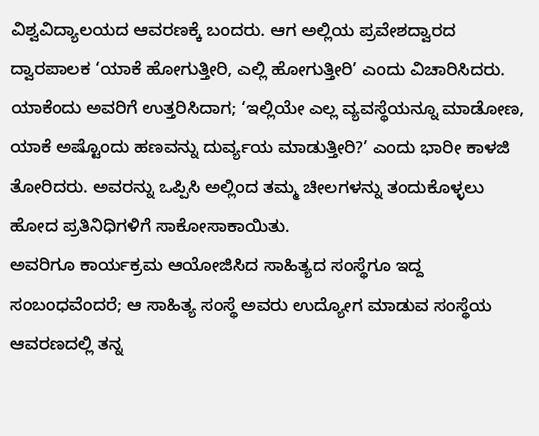ವಿಶ್ವವಿದ್ಯಾಲಯದ ಆವರಣಕ್ಕೆ ಬಂದರು. ಆಗ ಅಲ್ಲಿಯ ಪ್ರವೇಶದ್ವಾರದ ದ್ವಾರಪಾಲಕ ‘ಯಾಕೆ ಹೋಗುತ್ತೀರಿ, ಎಲ್ಲಿ ಹೋಗುತ್ತೀರಿ’ ಎಂದು ವಿಚಾರಿಸಿದರು. ಯಾಕೆಂದು ಅವರಿಗೆ ಉತ್ತರಿಸಿದಾಗ; ‘ಇಲ್ಲಿಯೇ ಎಲ್ಲ ವ್ಯವಸ್ಥೆಯನ್ನೂ ಮಾಡೋಣ, ಯಾಕೆ ಅಷ್ಟೊಂದು ಹಣವನ್ನು ದುರ್ವ್ಯಯ ಮಾಡುತ್ತೀರಿ?’ ಎಂದು ಭಾರೀ ಕಾಳಜಿ ತೋರಿದರು. ಅವರನ್ನು ಒಪ್ಪಿಸಿ ಅಲ್ಲಿಂದ ತಮ್ಮ ಚೀಲಗಳನ್ನು ತಂದುಕೊಳ್ಳಲು ಹೋದ ಪ್ರತಿನಿಧಿಗಳಿಗೆ ಸಾಕೋಸಾಕಾಯಿತು.
ಅವರಿಗೂ ಕಾರ್ಯಕ್ರಮ ಆಯೋಜಿಸಿದ ಸಾಹಿತ್ಯದ ಸಂಸ್ಥೆಗೂ ಇದ್ದ ಸಂಬಂಧವೆಂದರೆ; ಆ ಸಾಹಿತ್ಯ ಸಂಸ್ಥೆ ಅವರು ಉದ್ಯೋಗ ಮಾಡುವ ಸಂಸ್ಥೆಯ ಆವರಣದಲ್ಲಿ ತನ್ನ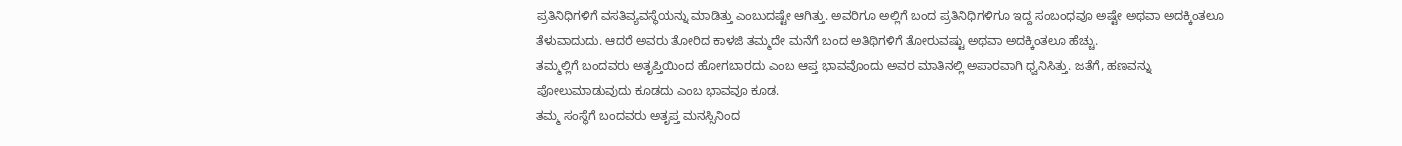ಪ್ರತಿನಿಧಿಗಳಿಗೆ ವಸತಿವ್ಯವಸ್ಥೆಯನ್ನು ಮಾಡಿತ್ತು ಎಂಬುದಷ್ಟೇ ಆಗಿತ್ತು. ಅವರಿಗೂ ಅಲ್ಲಿಗೆ ಬಂದ ಪ್ರತಿನಿಧಿಗಳಿಗೂ ಇದ್ದ ಸಂಬಂಧವೂ ಅಷ್ಟೇ ಅಥವಾ ಅದಕ್ಕಿಂತಲೂ ತೆಳುವಾದುದು. ಆದರೆ ಅವರು ತೋರಿದ ಕಾಳಜಿ ತಮ್ಮದೇ ಮನೆಗೆ ಬಂದ ಅತಿಥಿಗಳಿಗೆ ತೋರುವಷ್ಟು ಅಥವಾ ಅದಕ್ಕಿಂತಲೂ ಹೆಚ್ಚು.
ತಮ್ಮಲ್ಲಿಗೆ ಬಂದವರು ಅತೃಪ್ತಿಯಿಂದ ಹೋಗಬಾರದು ಎಂಬ ಆಪ್ತ ಭಾವವೊಂದು ಅವರ ಮಾತಿನಲ್ಲಿ ಅಪಾರವಾಗಿ ಧ್ವನಿಸಿತ್ತು. ಜತೆಗೆ, ಹಣವನ್ನು ಪೋಲುಮಾಡುವುದು ಕೂಡದು ಎಂಬ ಭಾವವೂ ಕೂಡ.
ತಮ್ಮ ಸಂಸ್ಥೆಗೆ ಬಂದವರು ಅತೃಪ್ತ ಮನಸ್ಸಿನಿಂದ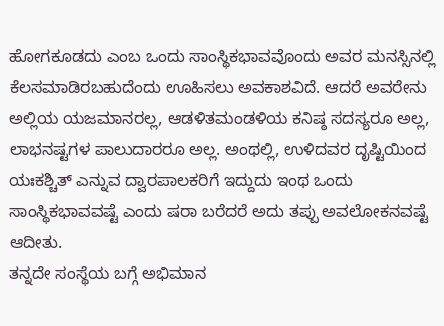ಹೋಗಕೂಡದು ಎಂಬ ಒಂದು ಸಾಂಸ್ಥಿಕಭಾವವೊಂದು ಅವರ ಮನಸ್ಸಿನಲ್ಲಿ ಕೆಲಸಮಾಡಿರಬಹುದೆಂದು ಊಹಿಸಲು ಅವಕಾಶವಿದೆ. ಆದರೆ ಅವರೇನು ಅಲ್ಲಿಯ ಯಜಮಾನರಲ್ಲ, ಆಡಳಿತಮಂಡಳಿಯ ಕನಿಷ್ಠ ಸದಸ್ಯರೂ ಅಲ್ಲ, ಲಾಭನಷ್ಟಗಳ ಪಾಲುದಾರರೂ ಅಲ್ಲ. ಅಂಥಲ್ಲಿ, ಉಳಿದವರ ದೃಷ್ಟಿಯಿಂದ ಯಃಕಶ್ಚಿತ್ ಎನ್ನುವ ದ್ವಾರಪಾಲಕರಿಗೆ ಇದ್ದುದು ಇಂಥ ಒಂದು ಸಾಂಸ್ಥಿಕಭಾವವಷ್ಟೆ ಎಂದು ಷರಾ ಬರೆದರೆ ಅದು ತಪ್ಪು ಅವಲೋಕನವಷ್ಟೆ ಆದೀತು.
ತನ್ನದೇ ಸಂಸ್ಥೆಯ ಬಗ್ಗೆ ಅಭಿಮಾನ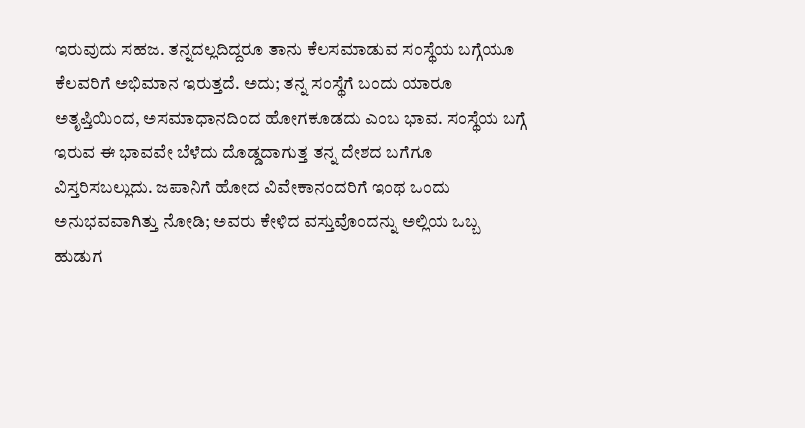ಇರುವುದು ಸಹಜ. ತನ್ನದಲ್ಲದಿದ್ದರೂ ತಾನು ಕೆಲಸಮಾಡುವ ಸಂಸ್ಥೆಯ ಬಗ್ಗೆಯೂ ಕೆಲವರಿಗೆ ಅಭಿಮಾನ ಇರುತ್ತದೆ. ಅದು; ತನ್ನ ಸಂಸ್ಥೆಗೆ ಬಂದು ಯಾರೂ ಅತೃಪ್ತಿಯಿಂದ, ಅಸಮಾಧಾನದಿಂದ ಹೋಗಕೂಡದು ಎಂಬ ಭಾವ. ಸಂಸ್ಥೆಯ ಬಗ್ಗೆ ಇರುವ ಈ ಭಾವವೇ ಬೆಳೆದು ದೊಡ್ಡದಾಗುತ್ತ ತನ್ನ ದೇಶದ ಬಗೆಗೂ ವಿಸ್ತರಿಸಬಲ್ಲುದು. ಜಪಾನಿಗೆ ಹೋದ ವಿವೇಕಾನಂದರಿಗೆ ಇಂಥ ಒಂದು ಅನುಭವವಾಗಿತ್ತು ನೋಡಿ; ಅವರು ಕೇಳಿದ ವಸ್ತುವೊಂದನ್ನು ಅಲ್ಲಿಯ ಒಬ್ಬ ಹುಡುಗ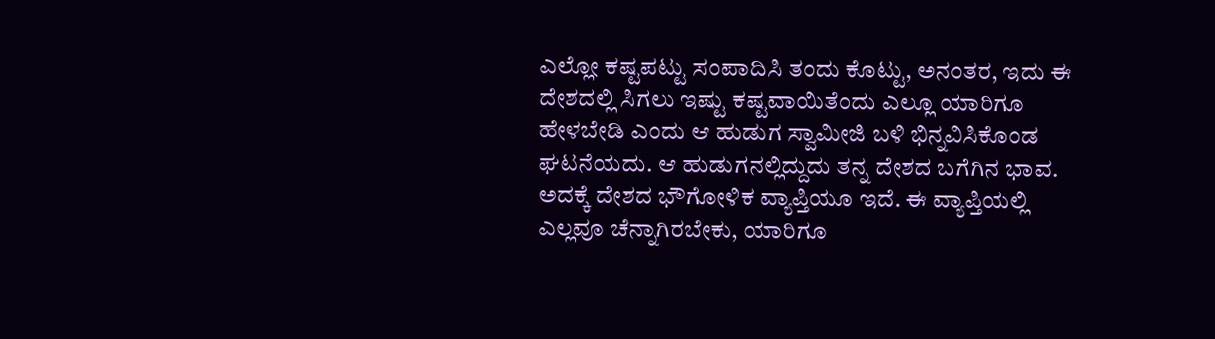ಎಲ್ಲೋ ಕಷ್ಟಪಟ್ಟು ಸಂಪಾದಿಸಿ ತಂದು ಕೊಟ್ಟು, ಅನಂತರ, ಇದು ಈ ದೇಶದಲ್ಲಿ ಸಿಗಲು ಇಷ್ಟು ಕಷ್ಟವಾಯಿತೆಂದು ಎಲ್ಲೂ ಯಾರಿಗೂ ಹೇಳಬೇಡಿ ಎಂದು ಆ ಹುಡುಗ ಸ್ವಾಮೀಜಿ ಬಳಿ ಭಿನ್ನವಿಸಿಕೊಂಡ ಘಟನೆಯದು. ಆ ಹುಡುಗನಲ್ಲಿದ್ದುದು ತನ್ನ ದೇಶದ ಬಗೆಗಿನ ಭಾವ. ಅದಕ್ಕೆ ದೇಶದ ಭೌಗೋಳಿಕ ವ್ಯಾಪ್ತಿಯೂ ಇದೆ. ಈ ವ್ಯಾಪ್ತಿಯಲ್ಲಿ ಎಲ್ಲವೂ ಚೆನ್ನಾಗಿರಬೇಕು, ಯಾರಿಗೂ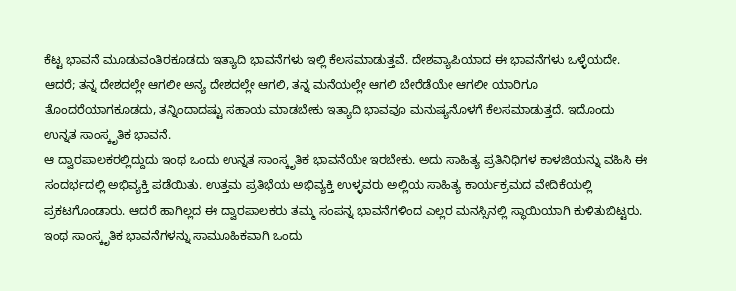ಕೆಟ್ಟ ಭಾವನೆ ಮೂಡುವಂತಿರಕೂಡದು ಇತ್ಯಾದಿ ಭಾವನೆಗಳು ಇಲ್ಲಿ ಕೆಲಸಮಾಡುತ್ತವೆ. ದೇಶವ್ಯಾಪಿಯಾದ ಈ ಭಾವನೆಗಳು ಒಳ್ಳೆಯದೇ.
ಆದರೆ; ತನ್ನ ದೇಶದಲ್ಲೇ ಆಗಲೀ ಅನ್ಯ ದೇಶದಲ್ಲೇ ಆಗಲಿ, ತನ್ನ ಮನೆಯಲ್ಲೇ ಆಗಲಿ ಬೇರೆಡೆಯೇ ಆಗಲೀ ಯಾರಿಗೂ ತೊಂದರೆಯಾಗಕೂಡದು, ತನ್ನಿಂದಾದಷ್ಟು ಸಹಾಯ ಮಾಡಬೇಕು ಇತ್ಯಾದಿ ಭಾವವೂ ಮನುಷ್ಯನೊಳಗೆ ಕೆಲಸಮಾಡುತ್ತದೆ. ಇದೊಂದು ಉನ್ನತ ಸಾಂಸ್ಕೃತಿಕ ಭಾವನೆ.
ಆ ದ್ವಾರಪಾಲಕರಲ್ಲಿದ್ದುದು ಇಂಥ ಒಂದು ಉನ್ನತ ಸಾಂಸ್ಕೃತಿಕ ಭಾವನೆಯೇ ಇರಬೇಕು. ಅದು ಸಾಹಿತ್ಯ ಪ್ರತಿನಿಧಿಗಳ ಕಾಳಜಿಯನ್ನು ವಹಿಸಿ ಈ ಸಂದರ್ಭದಲ್ಲಿ ಅಭಿವ್ಯಕ್ತಿ ಪಡೆಯಿತು. ಉತ್ತಮ ಪ್ರತಿಭೆಯ ಅಭಿವ್ಯಕ್ತಿ ಉಳ್ಳವರು ಅಲ್ಲಿಯ ಸಾಹಿತ್ಯ ಕಾರ್ಯಕ್ರಮದ ವೇದಿಕೆಯಲ್ಲಿ ಪ್ರಕಟಗೊಂಡಾರು. ಆದರೆ ಹಾಗಿಲ್ಲದ ಈ ದ್ವಾರಪಾಲಕರು ತಮ್ಮ ಸಂಪನ್ನ ಭಾವನೆಗಳಿಂದ ಎಲ್ಲರ ಮನಸ್ಸಿನಲ್ಲಿ ಸ್ಥಾಯಿಯಾಗಿ ಕುಳಿತುಬಿಟ್ಟರು.
ಇಂಥ ಸಾಂಸ್ಕೃತಿಕ ಭಾವನೆಗಳನ್ನು ಸಾಮೂಹಿಕವಾಗಿ ಒಂದು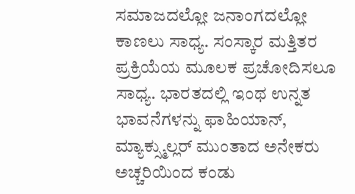ಸಮಾಜದಲ್ಲೋ ಜನಾಂಗದಲ್ಲೋ ಕಾಣಲು ಸಾಧ್ಯ. ಸಂಸ್ಕಾರ ಮತ್ತಿತರ ಪ್ರಕ್ರಿಯೆಯ ಮೂಲಕ ಪ್ರಚೋದಿಸಲೂ ಸಾಧ್ಯ. ಭಾರತದಲ್ಲಿ ಇಂಥ ಉನ್ನತ ಭಾವನೆಗಳನ್ನು ಫಾಹಿಯಾನ್, ಮ್ಯಾಕ್ಸ್ಮುಲ್ಲರ್ ಮುಂತಾದ ಅನೇಕರು ಅಚ್ಚರಿಯಿಂದ ಕಂಡು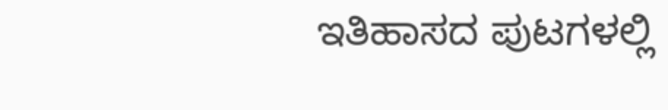ಇತಿಹಾಸದ ಪುಟಗಳಲ್ಲಿ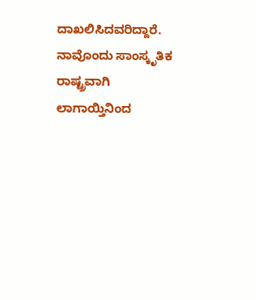ದಾಖಲಿಸಿದವರಿದ್ದಾರೆ.
ನಾವೊಂದು ಸಾಂಸ್ಕೃತಿಕ ರಾಷ್ಟ್ರವಾಗಿ ಲಾಗಾಯ್ತಿನಿಂದ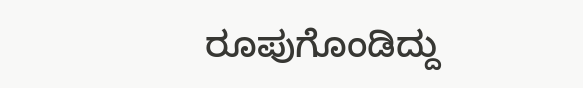ರೂಪುಗೊಂಡಿದ್ದು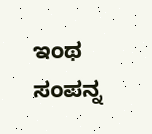ಇಂಥ ಸಂಪನ್ನ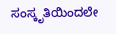ಸಂಸ್ಕೃತಿಯಿಂದಲೇ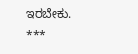ಇರಬೇಕು.
***